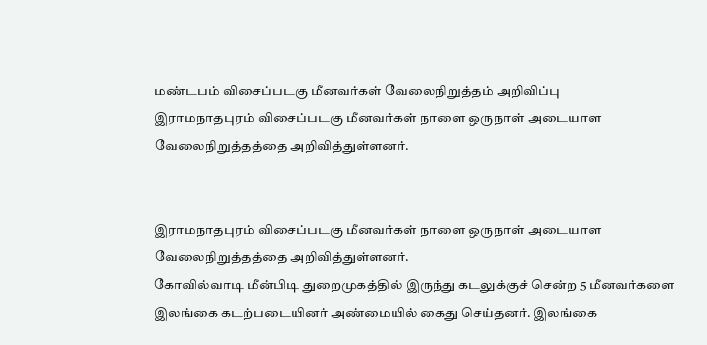மண்டபம் விசைப்படகு மீனவர்கள் வேலைநிறுத்தம் அறிவிப்பு
இராமநாதபுரம் விசைப்படகு மீனவர்கள் நாளை ஒருநாள் அடையாள வேலைநிறுத்தத்தை அறிவித்துள்ளனர்.


இராமநாதபுரம் விசைப்படகு மீனவர்கள் நாளை ஒருநாள் அடையாள வேலைநிறுத்தத்தை அறிவித்துள்ளனர்.
கோவில்வாடி மீன்பிடி துறைமுகத்தில் இருந்து கடலுக்குச் சென்ற 5 மீனவர்களை இலங்கை கடற்படையினர் அண்மையில் கைது செய்தனர். இலங்கை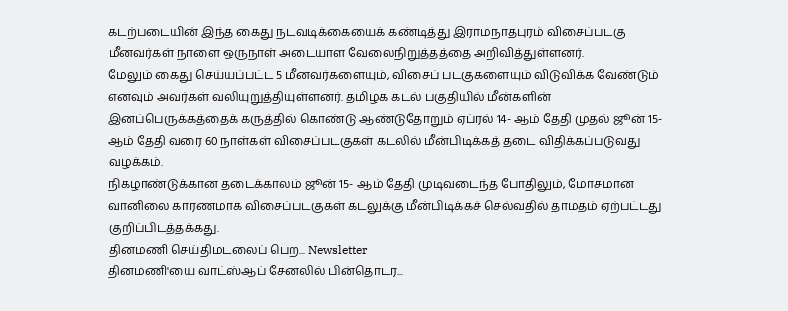கடற்படையின் இந்த கைது நடவடிக்கையைக் கண்டித்து இராமநாதபுரம் விசைப்படகு மீனவர்கள் நாளை ஒருநாள் அடையாள வேலைநிறுத்தத்தை அறிவித்துள்ளனர்.
மேலும் கைது செய்யப்பட்ட 5 மீனவர்களையும், விசைப் படகுகளையும் விடுவிக்க வேண்டும் எனவும் அவர்கள் வலியுறுத்தியுள்ளனர். தமிழக கடல் பகுதியில் மீன்களின் இனப்பெருக்கத்தைக் கருத்தில் கொண்டு ஆண்டுதோறும் ஏப்ரல் 14- ஆம் தேதி முதல் ஜூன் 15-ஆம் தேதி வரை 60 நாள்கள் விசைப்படகுகள் கடலில் மீன்பிடிக்கத் தடை விதிக்கப்படுவது வழக்கம்.
நிகழாண்டுக்கான தடைக்காலம் ஜூன் 15- ஆம் தேதி முடிவடைந்த போதிலும், மோசமான வானிலை காரணமாக விசைப்படகுகள் கடலுக்கு மீன்பிடிக்கச் செல்வதில் தாமதம் ஏற்பட்டது குறிப்பிடத்தக்கது.
தினமணி செய்திமடலைப் பெற... Newsletter
தினமணி'யை வாட்ஸ்ஆப் சேனலில் பின்தொடர...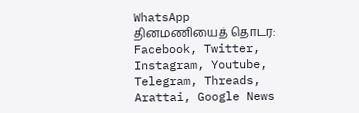WhatsApp
தினமணியைத் தொடர: Facebook, Twitter, Instagram, Youtube, Telegram, Threads, Arattai, Google News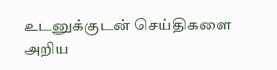உடனுக்குடன் செய்திகளை அறிய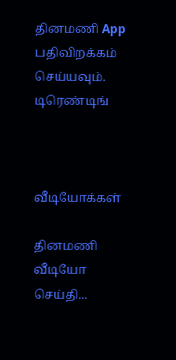தினமணி App பதிவிறக்கம் செய்யவும்.
டிரெண்டிங்



வீடியோக்கள்

தினமணி வீடியோ செய்தி...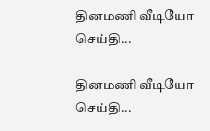தினமணி வீடியோ செய்தி...

தினமணி வீடியோ செய்தி...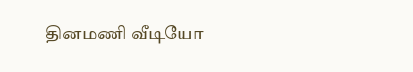தினமணி வீடியோ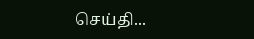செய்தி...